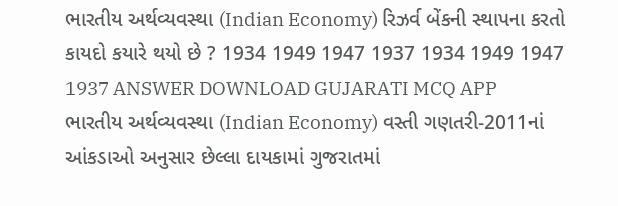ભારતીય અર્થવ્યવસ્થા (Indian Economy) રિઝર્વ બેંકની સ્થાપના કરતો કાયદો કયારે થયો છે ? 1934 1949 1947 1937 1934 1949 1947 1937 ANSWER DOWNLOAD GUJARATI MCQ APP
ભારતીય અર્થવ્યવસ્થા (Indian Economy) વસ્તી ગણતરી-2011નાં આંકડાઓ અનુસાર છેલ્લા દાયકામાં ગુજરાતમાં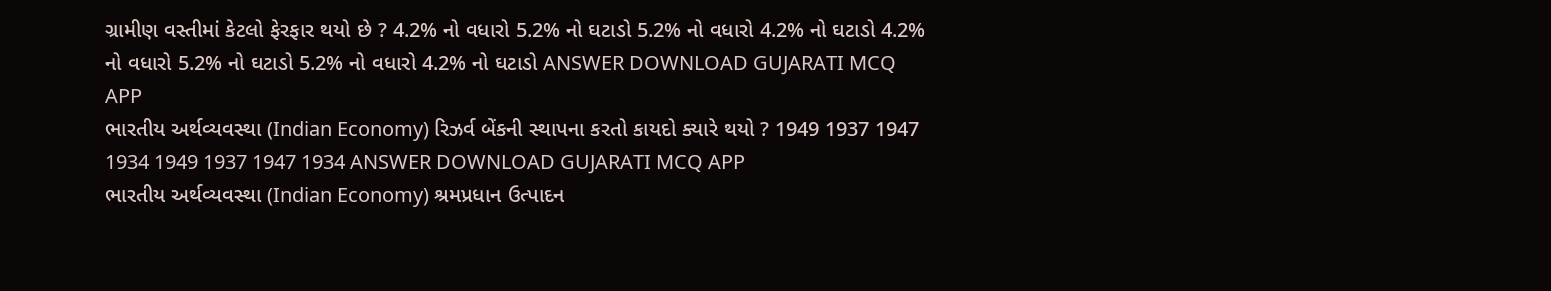ગ્રામીણ વસ્તીમાં કેટલો ફેરફાર થયો છે ? 4.2% નો વધારો 5.2% નો ઘટાડો 5.2% નો વધારો 4.2% નો ઘટાડો 4.2% નો વધારો 5.2% નો ઘટાડો 5.2% નો વધારો 4.2% નો ઘટાડો ANSWER DOWNLOAD GUJARATI MCQ APP
ભારતીય અર્થવ્યવસ્થા (Indian Economy) રિઝર્વ બેંકની સ્થાપના કરતો કાયદો ક્યારે થયો ? 1949 1937 1947 1934 1949 1937 1947 1934 ANSWER DOWNLOAD GUJARATI MCQ APP
ભારતીય અર્થવ્યવસ્થા (Indian Economy) શ્રમપ્રધાન ઉત્પાદન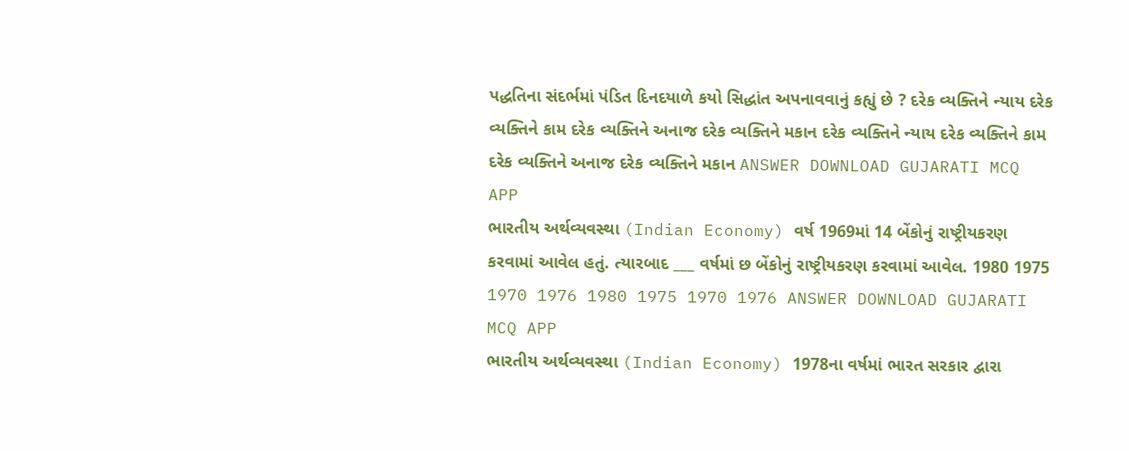પદ્ધતિના સંદર્ભમાં પંડિત દિનદયાળે કયો સિદ્ધાંત અપનાવવાનું કહ્યું છે ? દરેક વ્યક્તિને ન્યાય દરેક વ્યક્તિને કામ દરેક વ્યક્તિને અનાજ દરેક વ્યક્તિને મકાન દરેક વ્યક્તિને ન્યાય દરેક વ્યક્તિને કામ દરેક વ્યક્તિને અનાજ દરેક વ્યક્તિને મકાન ANSWER DOWNLOAD GUJARATI MCQ APP
ભારતીય અર્થવ્યવસ્થા (Indian Economy) વર્ષ 1969માં 14 બેંકોનું રાષ્ટ્રીયકરણ કરવામાં આવેલ હતું. ત્યારબાદ ___ વર્ષમાં છ બેંકોનું રાષ્ટ્રીયકરણ કરવામાં આવેલ. 1980 1975 1970 1976 1980 1975 1970 1976 ANSWER DOWNLOAD GUJARATI MCQ APP
ભારતીય અર્થવ્યવસ્થા (Indian Economy) 1978ના વર્ષમાં ભારત સરકાર દ્વારા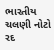ભારતીય ચલણી નોટો રદ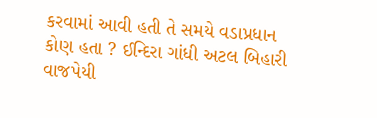કરવામાં આવી હતી તે સમયે વડાપ્રધાન કોણ હતા ? ઈન્દિરા ગાંધી અટલ બિહારી વાજપેયી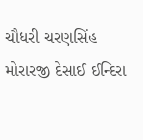ચૌધરી ચરણસિંહ મોરારજી દેસાઈ ઈન્દિરા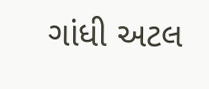ગાંધી અટલ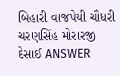બિહારી વાજપેયી ચૌધરી ચરણસિંહ મોરારજી દેસાઈ ANSWER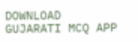DOWNLOAD GUJARATI MCQ APP